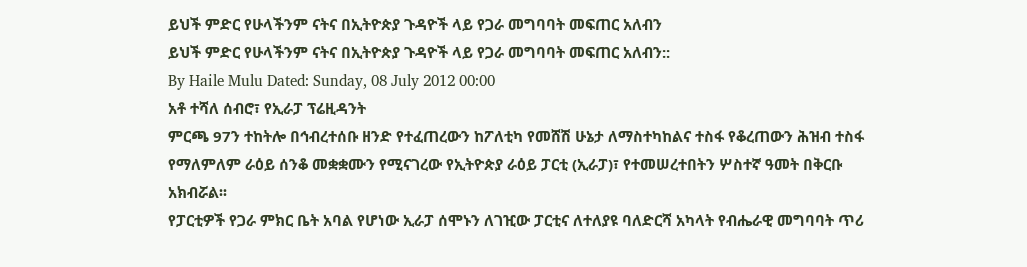ይህች ምድር የሁላችንም ናትና በኢትዮጵያ ጉዳዮች ላይ የጋራ መግባባት መፍጠር አለብን
ይህች ምድር የሁላችንም ናትና በኢትዮጵያ ጉዳዮች ላይ የጋራ መግባባት መፍጠር አለብን::
By Haile Mulu Dated: Sunday, 08 July 2012 00:00
አቶ ተሻለ ሰብሮ፣ የኢራፓ ፕሬዚዳንት
ምርጫ 97ን ተከትሎ በኅብረተሰቡ ዘንድ የተፈጠረውን ከፖለቲካ የመሸሽ ሁኔታ ለማስተካከልና ተስፋ የቆረጠውን ሕዝብ ተስፋ የማለምለም ራዕይ ሰንቆ መቋቋሙን የሚናገረው የኢትዮጵያ ራዕይ ፓርቲ (ኢራፓ)፣ የተመሠረተበትን ሦስተኛ ዓመት በቅርቡ አክብሯል፡፡
የፓርቲዎች የጋራ ምክር ቤት አባል የሆነው ኢራፓ ሰሞኑን ለገዢው ፓርቲና ለተለያዩ ባለድርሻ አካላት የብሔራዊ መግባባት ጥሪ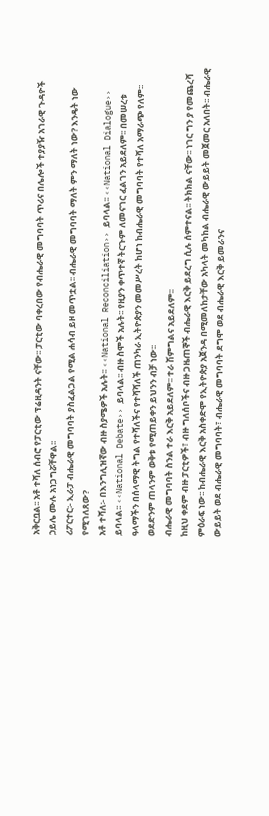አቅርቧል፡፡ አቶ ተሻለ ሰብሮ የፓርቲው ፕሬዚዳንት ናቸው፡፡ ፓርቲው ባቀረበው የብሔራዊ መግባባት ጥሪና በሌሎች ተያያዥ አገራዊ ጉዳዮች ኃይሌ ሙሉ አነጋግሯቸዋል፡፡
ሪፖርተር፡- ኢራፓ ብሔራዊ መግባባት ያስፈልጋል የሚል ሐሳብ ይዞ መጥቷል፡፡ ብሔራዊ መግባባት ማለት ምን ማለት ነው? እንዴት ነው የሚገለጸው?
አቶ ተሻለ፡- በእንግሊዝኛው ብዙ ስያሜዎች አሉት፡፡ ‹‹National Reconciliation›› ይባላል፡፡ ‹‹National Dialogue›› ይባላል፡፡ ‹‹National Debate›› ይባላል፡፡ ብዙ ስሞች አሉት፡፡ የዚያን ቀጥተኛ ትርጉም ለመናገር ፈልገን አይደለም፡፡ በመሠረቱ ዓላማችን በሰላማዊ ትግል የተሻለችና የተሻሻለች ጠንካራ ኢትዮጵያን መመሥረት ከሆነ ከብሔራዊ መግባባት የተሻለ አማራጭ የለም፡፡ ወደድንም ጠላንም ወቅቱ የሚጠይቀን ይህንን ብቻ ነው፡፡
ብሔራዊ መግባባት ስንል ተራ እርቅ አይደለም፡፡ ተራ ሽምግልና አይደለም፡፡
ከዚህ ቀደም ብዙ ፓርቲዎች፣ ብዙ ግለሰቦችና ብዙ ጋዜጠኞች ብሔራዊ እርቅ ይደረግ ሲሉ ሰምተናል፡፡ ትክክል ናቸው፡፡ ነገር ግን ያ የመጨረሻ ምዕራፍ ነው፡፡ ከብሔራዊ እርቅ አስቀድሞ የኢትዮጵያ አጀንዳ በሚመለከታቸው አካላት መካከል ብሔራዊ ውይይት መጀመር አለበት፡፡ ብሔራዊ ውይይት ወደ ብሔራዊ መግባባት፣ ብሔራዊ መግባባት ደግሞ ወደ ብሔራዊ እርቅ ይመራንና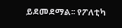ይደመደማል፡፡ የፖለቲካ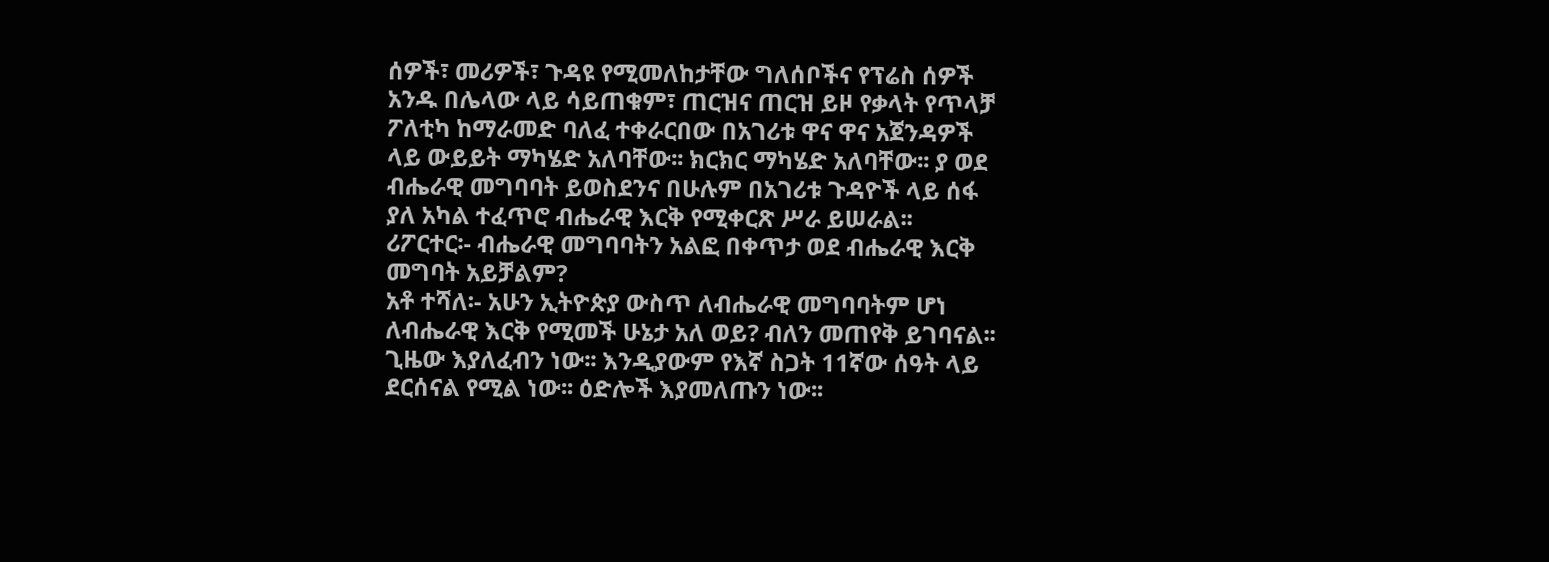ሰዎች፣ መሪዎች፣ ጉዳዩ የሚመለከታቸው ግለሰቦችና የፕሬስ ሰዎች አንዱ በሌላው ላይ ሳይጠቁም፣ ጠርዝና ጠርዝ ይዞ የቃላት የጥላቻ ፖለቲካ ከማራመድ ባለፈ ተቀራርበው በአገሪቱ ዋና ዋና አጀንዳዎች ላይ ውይይት ማካሄድ አለባቸው፡፡ ክርክር ማካሄድ አለባቸው፡፡ ያ ወደ ብሔራዊ መግባባት ይወስደንና በሁሉም በአገሪቱ ጉዳዮች ላይ ሰፋ ያለ አካል ተፈጥሮ ብሔራዊ እርቅ የሚቀርጽ ሥራ ይሠራል፡፡
ሪፖርተር፡- ብሔራዊ መግባባትን አልፎ በቀጥታ ወደ ብሔራዊ እርቅ መግባት አይቻልም?
አቶ ተሻለ፡- አሁን ኢትዮጵያ ውስጥ ለብሔራዊ መግባባትም ሆነ ለብሔራዊ እርቅ የሚመች ሁኔታ አለ ወይ? ብለን መጠየቅ ይገባናል፡፡ ጊዜው እያለፈብን ነው፡፡ እንዲያውም የእኛ ስጋት 11ኛው ሰዓት ላይ ደርሰናል የሚል ነው፡፡ ዕድሎች እያመለጡን ነው፡፡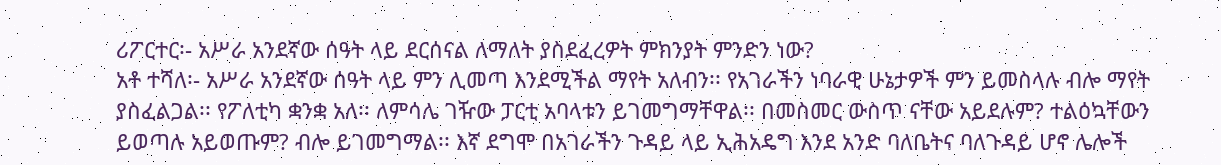ሪፖርተር፡- አሥራ አንደኛው ሰዓት ላይ ደርሰናል ለማለት ያስደፈረዎት ምክንያት ምንድን ነው?
አቶ ተሻለ፡- አሥራ አንደኛው ሰዓት ላይ ምን ሊመጣ እንደሚችል ማየት አለብን፡፡ የአገራችን ነባራዊ ሁኔታዎች ምን ይመስላሉ ብሎ ማየት ያስፈልጋል፡፡ የፖለቲካ ቋንቋ አለ፡፡ ለምሳሌ ገዥው ፓርቲ አባላቱን ይገመግማቸዋል፡፡ በመስመር ውስጥ ናቸው አይደሉም? ተልዕኳቸውን ይወጣሉ አይወጡም? ብሎ ይገመግማል፡፡ እኛ ደግሞ በአገራችን ጉዳይ ላይ ኢሕአዴግ እንደ አንድ ባለቤትና ባለጉዳይ ሆኖ ሌሎች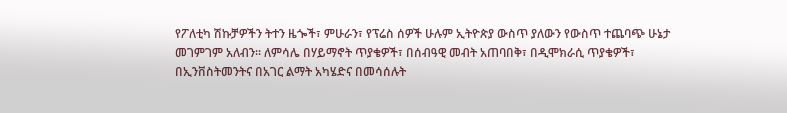የፖለቲካ ሽኩቻዎችን ትተን ዜጐች፣ ምሁራን፣ የፕሬስ ሰዎች ሁሉም ኢትዮጵያ ውስጥ ያለውን የውስጥ ተጨባጭ ሁኔታ መገምገም አለብን፡፡ ለምሳሌ በሃይማኖት ጥያቄዎች፣ በሰብዓዊ መብት አጠባበቅ፣ በዲሞክራሲ ጥያቄዎች፣ በኢንቨስትመንትና በአገር ልማት አካሄድና በመሳሰሉት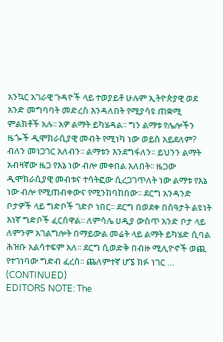አንኳር አገራዊ ጉዳዮች ላይ ተወያይቶ ሁሉም ኢትዮጵያዊ ወደ አንድ መግባባት መድረስ እንዳለበት የሚያሳዩ ጠቋሚ ምልክቶች አሉ፡፡ አዎ ልማት ይካሄዳል፡፡ ግን ልማቱ የሌሎችን ዜጐች ዲሞክራሲያዊ መብት የሚነካ ነው ወይስ አይደለም? ብለን መነጋገር አለብን፡፡ ልማቱን እንደግፋለን፡፡ ይህንን ልማት አብዛኛው ዜጋ የእኔ ነው ብሎ መቀበል አለበት፡፡ ዜጋው ዲሞክራሲያዊ መብቱና ተሳትፎው ሲረጋገጥለት ነው ልማቱ የእኔ ነው ብሎ የሚጠብቀውና የሚንከባከበው፡፡ ደርግ አንዳንድ ቦታዎች ላይ ግድቦች ገድቦ ነበር፡፡ ደርግ በወደቀ በሰዓታት ልዩነት እነኛ ግድቦች ፈርሰዋል፡፡ ለምሳሌ ሀዲያ ውስጥ አንድ ቦታ ላይ ለምንም አገልግሎት በማይውል መሬት ላይ ልማት ይካሄድ ሲባል ሕዝቡ አልሳተፍም አለ፡፡ ደርግ ሲወድቅ በብዙ ሚሊዮኖች ወጪ የተገነባው ግድብ ፈረሰ፡፡ ጨለምተኛ ሆኜ ክፉ ነገር … (CONTINUED)
EDITORS NOTE: The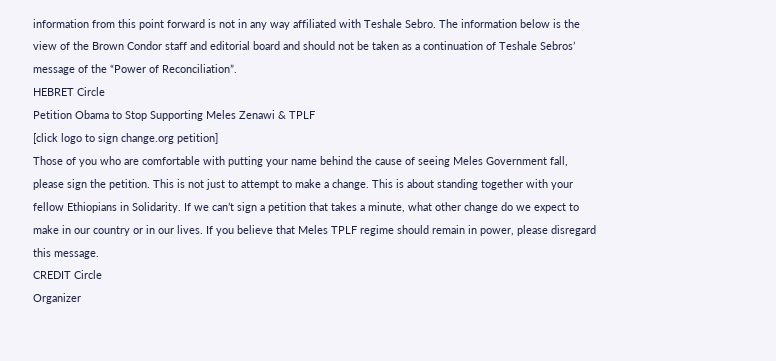information from this point forward is not in any way affiliated with Teshale Sebro. The information below is the view of the Brown Condor staff and editorial board and should not be taken as a continuation of Teshale Sebros’ message of the “Power of Reconciliation”.
HEBRET Circle
Petition Obama to Stop Supporting Meles Zenawi & TPLF
[click logo to sign change.org petition]
Those of you who are comfortable with putting your name behind the cause of seeing Meles Government fall, please sign the petition. This is not just to attempt to make a change. This is about standing together with your fellow Ethiopians in Solidarity. If we can’t sign a petition that takes a minute, what other change do we expect to make in our country or in our lives. If you believe that Meles TPLF regime should remain in power, please disregard this message.
CREDIT Circle
Organizer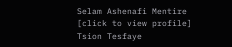Selam Ashenafi Mentire
[click to view profile]
Tsion Tesfaye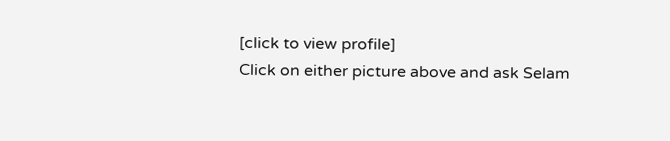[click to view profile]
Click on either picture above and ask Selam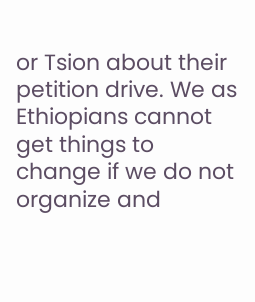or Tsion about their petition drive. We as Ethiopians cannot get things to change if we do not organize and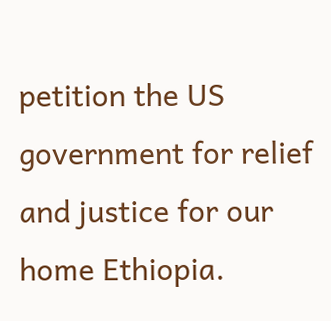petition the US government for relief and justice for our home Ethiopia.